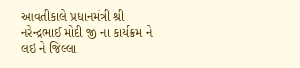આવતીકાલે પ્રધાનમંત્રી શ્રી નરેન્દ્રભાઈ મોદી જી ના કાર્યક્રમ ને લઇ ને જિલ્લા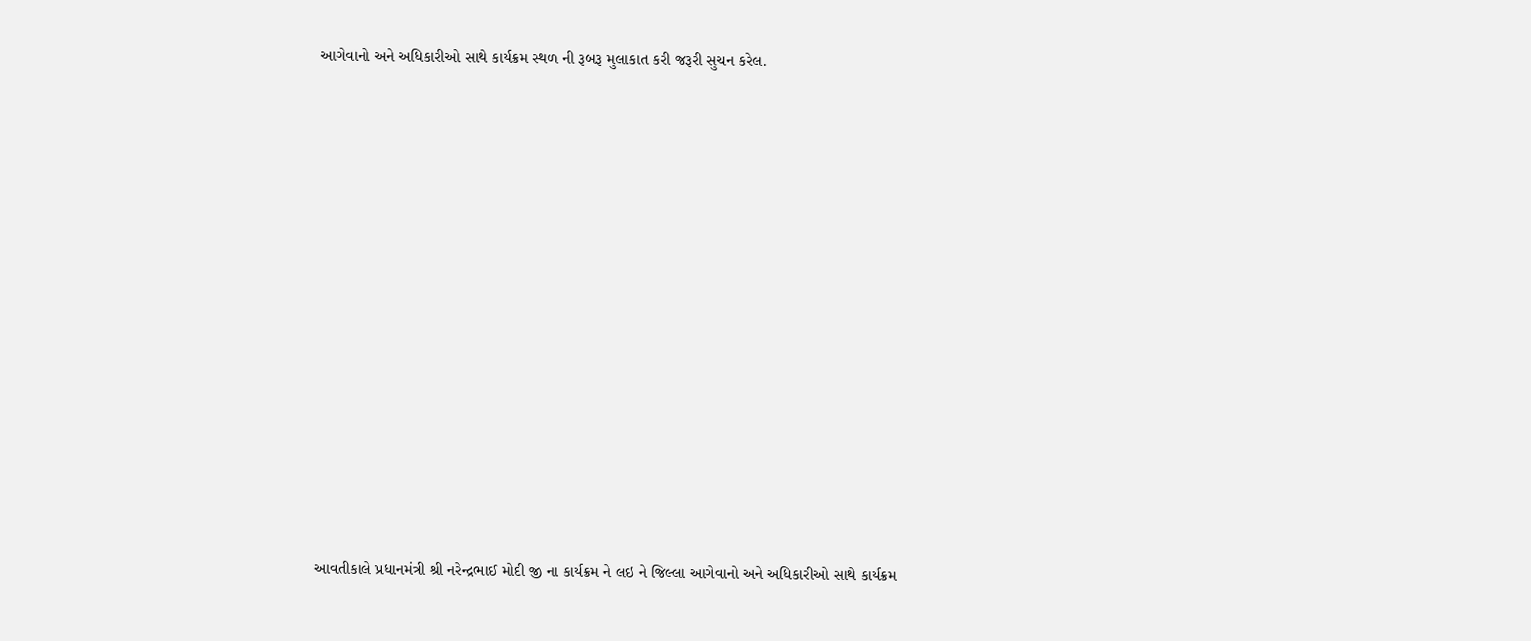આગેવાનો અને અધિકારીઓ સાથે કાર્યક્રમ સ્થળ ની રૂબરૂ મુલાકાત કરી જરૂરી સુચન કરેલ.


















આવતીકાલે પ્રધાનમંત્રી શ્રી નરેન્દ્રભાઈ મોદી જી ના કાર્યક્રમ ને લઇ ને જિલ્લા આગેવાનો અને અધિકારીઓ સાથે કાર્યક્રમ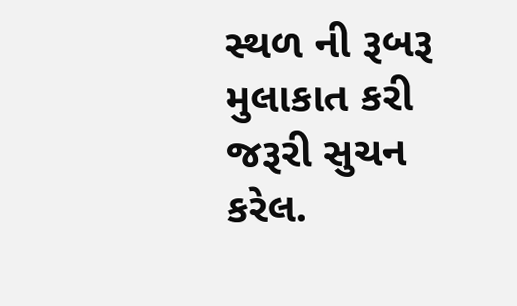સ્થળ ની રૂબરૂ મુલાકાત કરી જરૂરી સુચન કરેલ.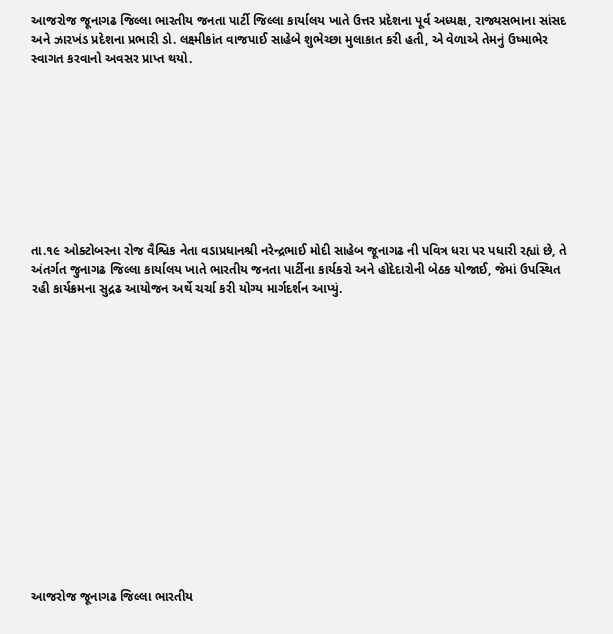આજરોજ જૂનાગઢ જિલ્લા ભારતીય જનતા પાર્ટી જિલ્લા કાર્યાલય ખાતે ઉત્તર પ્રદેશના પૂર્વ અધ્યક્ષ, રાજ્યસભાના સાંસદ અને ઝારખંડ પ્રદેશના પ્રભારી ડો. લક્ષ્મીકાંત વાજપાઈ સાહેબે શુભેચ્છા મુલાકાત કરી હતી, એ વેળાએ તેમનું ઉષ્માભેર સ્વાગત કરવાનો અવસર પ્રાપ્ત થયો.









તા.૧૯ ઓક્ટોબરના રોજ વૈશ્વિક નેતા વડાપ્રધાનશ્રી નરેન્દ્રભાઈ મોદી સાહેબ જૂનાગઢ ની પવિત્ર ધરા પર પધારી રહ્યાં છે, તે અંતર્ગત જુનાગઢ જિલ્લા કાર્યાલય ખાતે ભારતીય જનતા પાર્ટીના કાર્યકરો અને હોદેદારોની બેઠક યોજાઈ, જેમાં ઉપસ્થિત રહી કાર્યક્રમના સુદ્રઢ આયોજન અર્થે ચર્ચા કરી યોગ્ય માર્ગદર્શન આપ્યું.















આજરોજ જૂનાગઢ જિલ્લા ભારતીય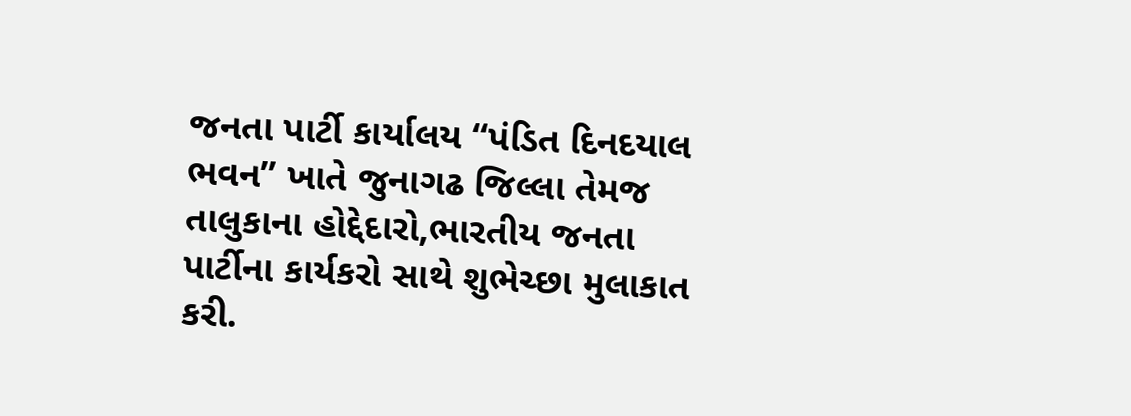જનતા પાર્ટી કાર્યાલય “પંડિત દિનદયાલ ભવન” ખાતે જુનાગઢ જિલ્લા તેમજ તાલુકાના હોદ્દેદારો,ભારતીય જનતા પાર્ટીના કાર્યકરો સાથે શુભેચ્છા મુલાકાત કરી.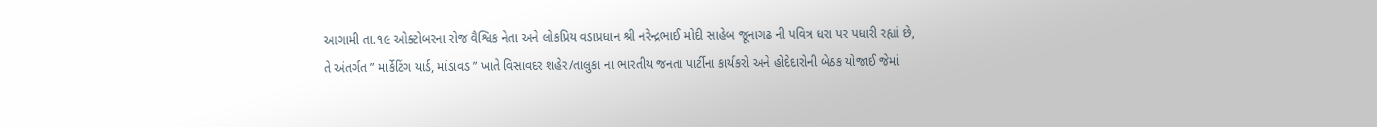આગામી તા.૧૯ ઓક્ટોબરના રોજ વૈશ્વિક નેતા અને લોકપ્રિય વડાપ્રધાન શ્રી નરેન્દ્રભાઈ મોદી સાહેબ જૂનાગઢ ની પવિત્ર ધરા પર પધારી રહ્યાં છે, તે અંતર્ગત ” માર્કેટિંગ યાર્ડ, માંડાવડ ” ખાતે વિસાવદર શહેર/તાલુકા ના ભારતીય જનતા પાર્ટીના કાર્યકરો અને હોદેદારોની બેઠક યોજાઈ જેમાં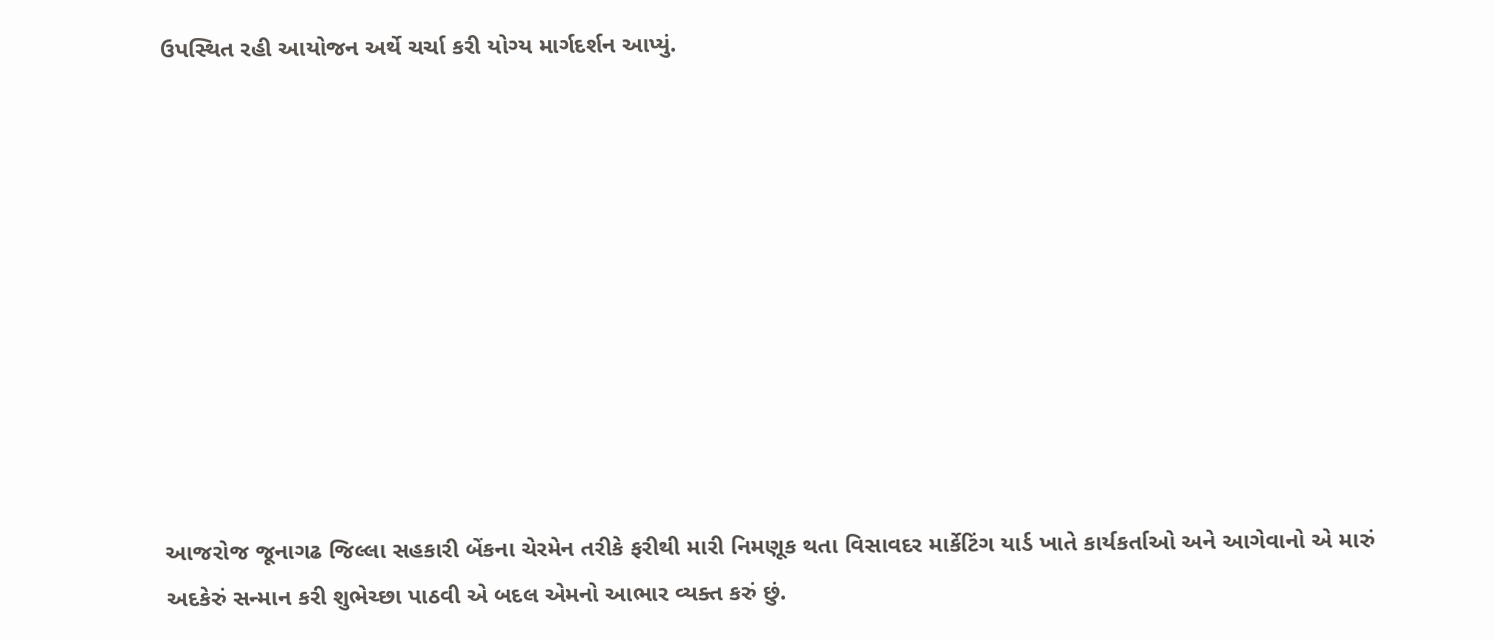ઉપસ્થિત રહી આયોજન અર્થે ચર્ચા કરી યોગ્ય માર્ગદર્શન આપ્યું.










આજરોજ જૂનાગઢ જિલ્લા સહકારી બેંકના ચેરમેન તરીકે ફરીથી મારી નિમણૂક થતા વિસાવદર માર્કેટિંગ યાર્ડ ખાતે કાર્યકર્તાઓ અને આગેવાનો એ મારું અદકેરું સન્માન કરી શુભેચ્છા પાઠવી એ બદલ એમનો આભાર વ્યક્ત કરું છું.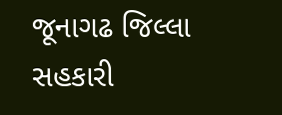જૂનાગઢ જિલ્લા સહકારી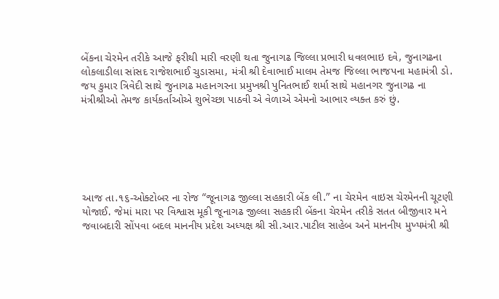બેંકના ચેરમેન તરીકે આજે ફરીથી મારી વરણી થતા જુનાગઢ જિલ્લા પ્રભારી ધવલભાઇ દવે, જુનાગઢના લોકલાડીલા સાંસદ રાજેશભાઈ ચુડાસમા, મંત્રી શ્રી દેવાભાઈ માલમ તેમજ જિલ્લા ભાજપના મહામંત્રી ડો. જય કુમાર ત્રિવેદી સાથે જુનાગઢ મહાનગરના પ્રમુખશ્રી પુનિતભાઈ શર્મા સાથે મહાનગર જુનાગઢ ના મંત્રીશ્રીઓ તેમજ કાર્યકર્તાઓએ શુભેચ્છા પાઠવી એ વેળાએ એમનો આભાર વ્યક્ત કરું છું.






આજ તા.૧૬-ઓક્ટોબર ના રોજ “જૂનાગઢ જીલ્લા સહકારી બેંક લી.” ના ચેરમેન વાઇસ ચેરમેનની ચૂટણી યોજાઈ. જેમાં મારા પર વિશ્વાસ મૂકી જૂનાગઢ જીલ્લા સહકારી બેંકના ચેરમેન તરીકે સતત બીજીવાર મને જવાબદારી સોંપવા બદલ માનનીય પ્રદેશ અધ્યક્ષ શ્રી સી.આર.પાટીલ સાહેબ અને માનનીય મુખ્યમંત્રી શ્રી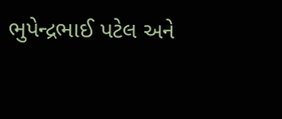ભુપેન્દ્રભાઈ પટેલ અને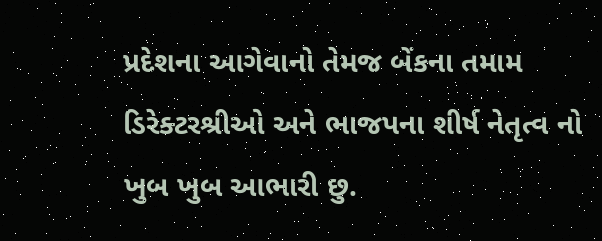પ્રદેશના આગેવાનો તેમજ બેંકના તમામ ડિરેક્ટરશ્રીઓ અને ભાજપના શીર્ષ નેતૃત્વ નો ખુબ ખુબ આભારી છુ.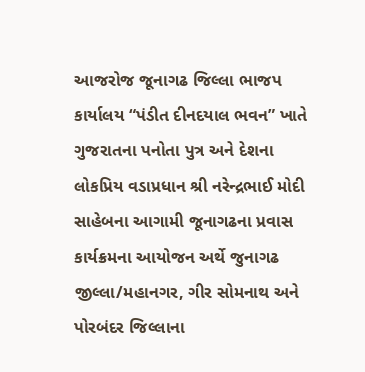આજરોજ જૂનાગઢ જિલ્લા ભાજપ કાર્યાલય “પંડીત દીનદયાલ ભવન” ખાતે ગુજરાતના પનોતા પુત્ર અને દેશના લોકપ્રિય વડાપ્રધાન શ્રી નરેન્દ્રભાઈ મોદી સાહેબના આગામી જૂનાગઢના પ્રવાસ કાર્યક્રમના આયોજન અર્થે જુનાગઢ જીલ્લા/મહાનગર, ગીર સોમનાથ અને પોરબંદર જિલ્લાના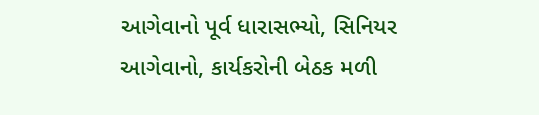આગેવાનો પૂર્વ ધારાસભ્યો, સિનિયર આગેવાનો, કાર્યકરોની બેઠક મળી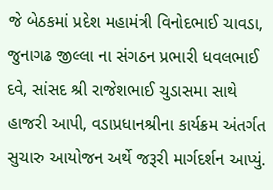જે બેઠકમાં પ્રદેશ મહામંત્રી વિનોદભાઈ ચાવડા, જુનાગઢ જીલ્લા ના સંગઠન પ્રભારી ધવલભાઈ દવે, સાંસદ શ્રી રાજેશભાઈ ચુડાસમા સાથે હાજરી આપી, વડાપ્રધાનશ્રીના કાર્યક્રમ અંતર્ગત સુચારુ આયોજન અર્થે જરૂરી માર્ગદર્શન આપ્યું.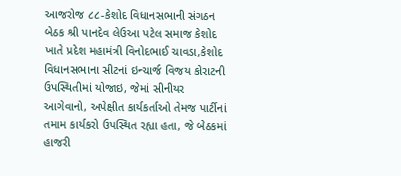આજરોજ ૮૮-કેશોદ વિધાનસભાની સંગઠન બેઠક શ્રી પાનદેવ લેઉઆ પટેલ સમાજ કેશોદ ખાતે પ્રદેશ મહામંત્રી વિનોદભાઈ ચાવડા,કેશોદ વિધાનસભાના સીટનાં ઇન્ચાર્જ વિજય કોરાટની ઉપસ્થિતીમાં યોજાઇ, જેમાં સીનીયર આગેવાનો, અપેક્ષીત કાર્યકર્તાઓ તેમજ પાર્ટીનાં તમામ કાર્યકરો ઉપસ્થિત રહ્યા હતા, જે બેઠકમાં હાજરી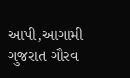આપી,આગામી ગુજરાત ગૌરવ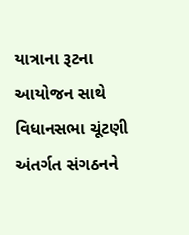યાત્રાના રૂટના આયોજન સાથે વિધાનસભા ચૂંટણી અંતર્ગત સંગઠનને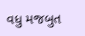વધુ મજબુત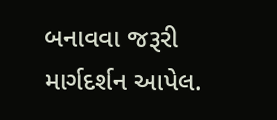બનાવવા જરૂરી માર્ગદર્શન આપેલ.